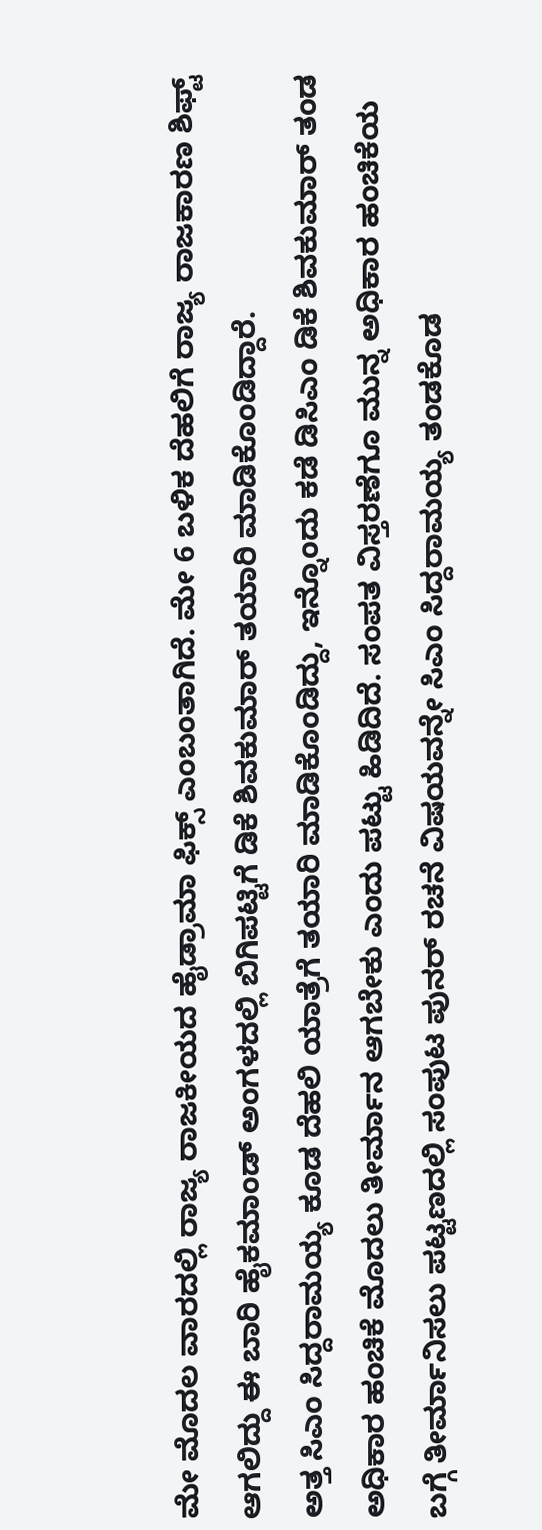ಮೇ ಮೊದಲ ವಾರದಲ್ಲಿ ರಾಜ್ಯ ರಾಜಕೀಯದ ಹೈಡ್ರಾಮಾ ಫಿಕ್ಸ್ ಎಂಬಂತಾಗಿದೆ. ಮೇ 6 ಬಳಿಕ ದೆಹಲಿಗೆ ರಾಜ್ಯ ರಾಜಕಾರಣ ಶಿಫ್ಟ್ ಆಗಲಿದ್ದು ಈ ಬಾರಿ ಹೈಕಮಾಂಡ್ ಅಂಗಳದಲ್ಲಿ ಬಿಗಿಪಟ್ಟಿಗೆ ಡಿಕೆ ಶಿವಕುಮಾರ್ ತಯಾರಿ ಮಾಡಿಕೊಂಡಿದ್ದಾರೆ.
ಅತ್ತ ಸಿಎಂ ಸಿದ್ದರಾಮಯ್ಯ ಕೂಡ ದೆಹಲಿ ಯಾತ್ರೆಗೆ ತಯಾರಿ ಮಾಡಿಕೊಂಡಿದ್ದು, ಇನ್ನೊಂದು ಕಡೆ ಡಿಸಿಎಂ ಡಿಕೆ ಶಿವಕುಮಾರ್ ತಂಡ ಅಧಿಕಾರ ಹಂಚಿಕೆ ಮೊದಲು ತೀರ್ಮಾನ ಆಗಬೇಕು ಎಂದು ಪಟ್ಟು ಹಿಡಿದಿದೆ. ಸಂಪತ ವಿಸ್ತರಣೆಗೂ ಮುನ್ನ ಅಧಿಕಾರ ಹಂಚಿಕೆಯ ಬಗ್ಗೆ ತೀರ್ಮಾನಿಸಲು ಪಟ್ಟಣದಲ್ಲಿ ಸಂಪುಟ ಪುನರ್ ರಚನೆ ವಿಷಯವನ್ನೇ ಸಿಎಂ ಸಿದ್ದರಾಮಯ್ಯ ತಂಡಕೊಡ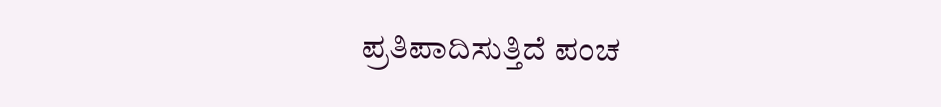ಪ್ರತಿಪಾದಿಸುತ್ತಿದೆ ಪಂಚ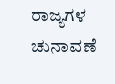ರಾಜ್ಯಗಳ ಚುನಾವಣೆ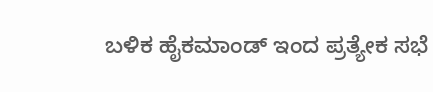ಬಳಿಕ ಹೈಕಮಾಂಡ್ ಇಂದ ಪ್ರತ್ಯೇಕ ಸಭೆ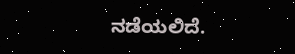ನಡೆಯಲಿದೆ.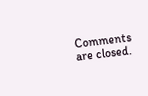Comments are closed.